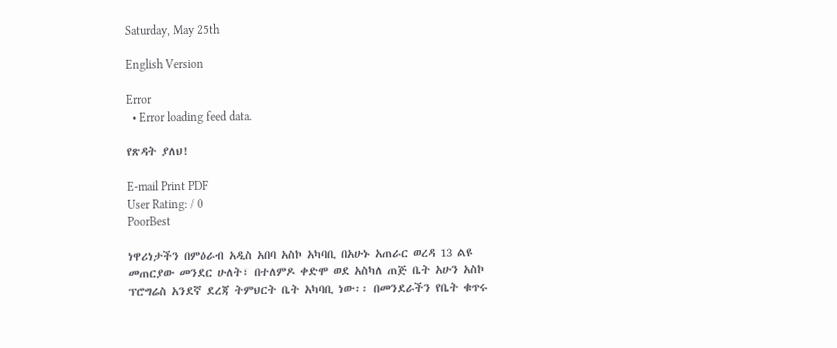Saturday, May 25th

English Version

Error
  • Error loading feed data.

የጽዳት ያለህ!

E-mail Print PDF
User Rating: / 0
PoorBest

ነዋሪነታችን በምዕራብ አዲስ አበባ አስኮ አካባቢ በአሁኑ አጠራር ወረዳ 13 ልዩ መጠርያው መንደር ሁለት፣ በተለምዶ ቀድሞ ወደ አስካለ ጠጅ ቤት አሁን አስኮ ፕሮግሬስ አንደኛ ደረጃ ትምህርት ቤት አካባቢ ነው፡፡ በመንደራችን የቤት ቁጥሩ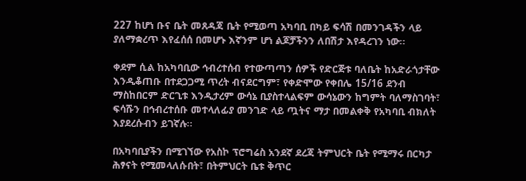227 ከሆነ ቡና ቤት መጸዳጃ ቤት የሚወጣ አካባቢ በካይ ፍሳሽ በመንገዳችን ላይ ያለማቋረጥ እየፈሰሰ በመሆኑ እኛንም ሆነ ልጆቻችንን ለበሽታ እየዳረገን ነው፡፡

ቀደም ሲል ከአካባቢው ኅብረተሰብ የተውጣጣን ሰዎች የድርጅቱ ባለቤት ከአድራጎታቸው እንዲቆጠቡ በተደጋጋሚ ጥረት ብናደርግም፣ የቀድሞው የቀበሌ 15/16 ደንብ ማስከበርም ድርጊቱ እንዲታረም ውሳኔ ቢያስተላልፍም ውሳኔውን ከግምት ባለማስገባት፣ ፍሳሹን በኅብረተሰቡ መተላለፊያ መንገድ ላይ ጧትና ማታ በመልቀቅ የአካባቢ ብክለት እያደረሱብን ይገኛሉ፡፡

በአካባቢያችን በሚገኘው የአስኮ ፕሮግሬስ አንደኛ ደረጃ ትምህርት ቤት የሚማሩ በርካታ ሕፃናት የሚመላለሱበት፣ በትምህርት ቤቱ ቅጥር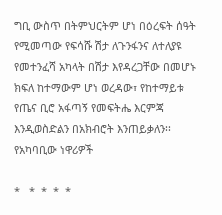ግቢ ውስጥ በትምህርትም ሆነ በዕረፍት ሰዓት የሚመጣው የፍሳሹ ሽታ ለጉንፋንና ለተለያዩ የመተንፈሻ አካላት በሽታ እየዳረጋቸው በመሆኑ ክፍለ ከተማውም ሆነ ወረዳው፣ የከተማይቱ የጤና ቢሮ አፋጣኝ የመፍትሔ እርምጃ እንዲወስድልን በአክብሮት እንጠይቃለን፡፡
የአካባቢው ነዋሪዎች

*   *  *  *  *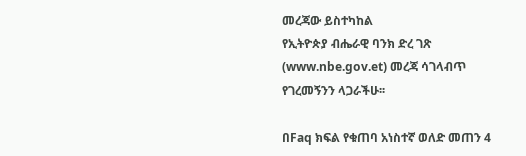መረጃው ይስተካከል
የኢትዮጵያ ብሔራዊ ባንክ ድረ ገጽ (www.nbe.gov.et) መረጃ ሳገላብጥ የገረመኝንን ላጋራችሁ፡፡

በFaq ክፍል የቁጠባ አነስተኛ ወለድ መጠን 4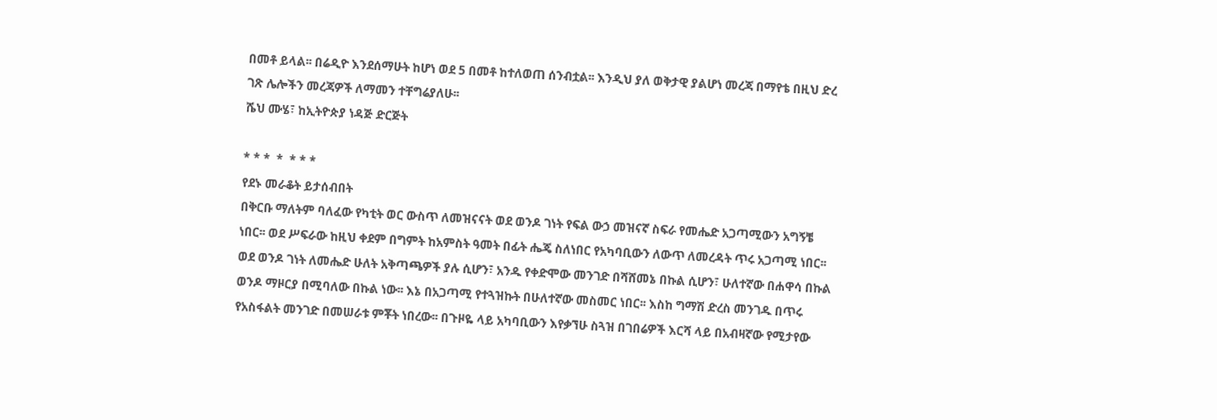በመቶ ይላል፡፡ በሬዲዮ እንደሰማሁት ከሆነ ወደ 5 በመቶ ከተለወጠ ሰንብቷል፡፡ እንዲህ ያለ ወቅታዊ ያልሆነ መረጃ በማየቴ በዚህ ድረ ገጽ ሌሎችን መረጃዎች ለማመን ተቸግሬያለሁ፡፡
ሼህ ሙሄ፣ ከኢትዮጵያ ነዳጅ ድርጅት

* * *  *  * * *
የደኑ መራቆት ይታሰብበት
በቅርቡ ማለትም ባለፈው የካቲት ወር ውስጥ ለመዝናናት ወደ ወንዶ ገነት የፍል ውኃ መዝናኛ ስፍራ የመሔድ አጋጣሚውን አግኝቼ ነበር፡፡ ወደ ሥፍራው ከዚህ ቀደም በግምት ከአምስት ዓመት በፊት ሔጄ ስለነበር የአካባቢውን ለውጥ ለመረዳት ጥሩ አጋጣሚ ነበር፡፡ ወደ ወንዶ ገነት ለመሔድ ሁለት አቅጣጫዎች ያሉ ሲሆን፣ አንዱ የቀድሞው መንገድ በሻሸመኔ በኩል ሲሆን፣ ሁለተኛው በሐዋሳ በኩል ወንዶ ማዞርያ በሚባለው በኩል ነው፡፡ እኔ በአጋጣሚ የተጓዝኩት በሁለተኛው መስመር ነበር፡፡ እስከ ግማሽ ድረስ መንገዱ በጥሩ የአስፋልት መንገድ በመሠራቱ ምቾት ነበረው፡፡ በጉዞዬ ላይ አካባቢውን እየቃኘሁ ስጓዝ በገበሬዎች እርሻ ላይ በአብዛኛው የሚታየው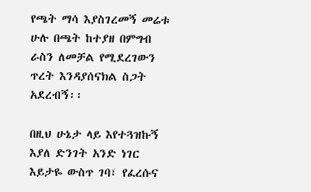የጫት ማሳ እያስገረመኝ መሬቱ ሁሉ በጫት ከተያዘ በምግብ ራስን ለመቻል የሚደረገውን ጥረት እንዳያሰናክል ስጋት አደረብኝ፡፡

በዚህ ሁኔታ ላይ እየተጓዝኩኝ እያለ ድንገት አንድ ነገር እይታዬ ውስጥ ገባ፣ የፈረሱና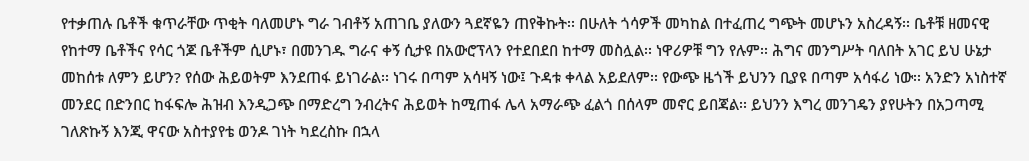የተቃጠሉ ቤቶች ቁጥራቸው ጥቂት ባለመሆኑ ግራ ገብቶኝ አጠገቤ ያለውን ጓደኛዬን ጠየቅኩት፡፡ በሁለት ጎሳዎች መካከል በተፈጠረ ግጭት መሆኑን አስረዳኝ፡፡ ቤቶቹ ዘመናዊ የከተማ ቤቶችና የሳር ጎጆ ቤቶችም ሲሆኑ፣ በመንገዱ ግራና ቀኝ ሲታዩ በአውሮፕላን የተደበደበ ከተማ መስሏል፡፡ ነዋሪዎቹ ግን የሉም፡፡ ሕግና መንግሥት ባለበት አገር ይህ ሁኔታ መከሰቱ ለምን ይሆን? የሰው ሕይወትም እንደጠፋ ይነገራል፡፡ ነገሩ በጣም አሳዛኝ ነው፤ ጉዳቱ ቀላል አይደለም፡፡ የውጭ ዜጎች ይህንን ቢያዩ በጣም አሳፋሪ ነው፡፡ አንድን አነስተኛ መንደር በድንበር ከፋፍሎ ሕዝብ እንዲጋጭ በማድረግ ንብረትና ሕይወት ከሚጠፋ ሌላ አማራጭ ፈልጎ በሰላም መኖር ይበጃል፡፡ ይህንን እግረ መንገዴን ያየሁትን በአጋጣሚ ገለጽኩኝ እንጂ ዋናው አስተያየቴ ወንዶ ገነት ካደረስኩ በኋላ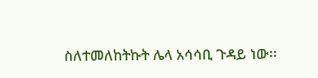ስለተመለከትኩት ሌላ አሳሳቢ ጉዳይ ነው፡፡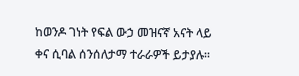ከወንዶ ገነት የፍል ውኃ መዝናኛ አናት ላይ ቀና ሲባል ሰንሰለታማ ተራራዎች ይታያሉ፡፡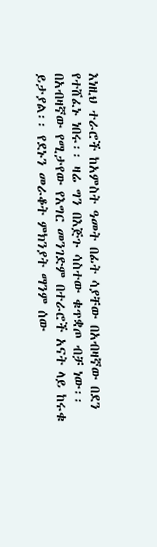እነዚህ ተራሮች ከአምስት ዓመት በፊት ሳያቸው በአብዛኛው በደን የተሸፈኑ ነበሩ፡፡ ዛሬ ግን በእጅጉ ሳስተው ቁጥቋጦ ብቻ ነው፡፡ በአብዛኛው የሚታየው የእግር መንገድም በተራሮች አናት ላይ ከሩቁ ይታያል፡፡ የደኑን መራቆት ምክንያት ማንም ሰው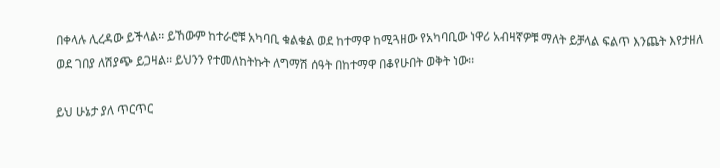በቀላሉ ሊረዳው ይችላል፡፡ ይኸውም ከተራሮቹ አካባቢ ቁልቁል ወደ ከተማዋ ከሚጓዘው የአካባቢው ነዋሪ አብዛኛዎቹ ማለት ይቻላል ፍልጥ እንጨት እየታዘለ ወደ ገበያ ለሽያጭ ይጋዛል፡፡ ይህንን የተመለከትኩት ለግማሽ ሰዓት በከተማዋ በቆየሁበት ወቅት ነው፡፡

ይህ ሁኔታ ያለ ጥርጥር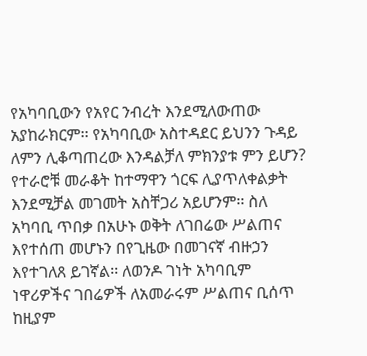የአካባቢውን የአየር ንብረት እንደሚለውጠው አያከራክርም፡፡ የአካባቢው አስተዳደር ይህንን ጉዳይ ለምን ሊቆጣጠረው እንዳልቻለ ምክንያቱ ምን ይሆን? የተራሮቹ መራቆት ከተማዋን ጎርፍ ሊያጥለቀልቃት እንደሚቻል መገመት አስቸጋሪ አይሆንም፡፡ ስለ አካባቢ ጥበቃ በአሁኑ ወቅት ለገበሬው ሥልጠና እየተሰጠ መሆኑን በየጊዜው በመገናኛ ብዙኃን እየተገለጸ ይገኛል፡፡ ለወንዶ ገነት አካባቢም ነዋሪዎችና ገበሬዎች ለአመራሩም ሥልጠና ቢሰጥ ከዚያም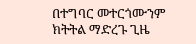በተግባር መተርጎሙንም ክትትል ማድረጉ ጊዜ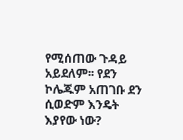የሚሰጠው ጉዳይ አይደለም፡፡ የደን ኮሌጁም አጠገቡ ደን ሲወድም እንዴት እያየው ነው?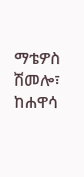ማቴዎስ ሽመሎ፣ ከሐዋሳ